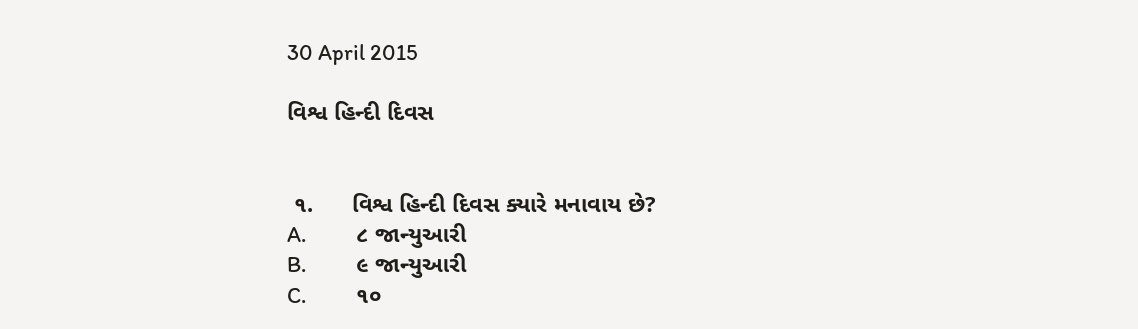30 April 2015

વિશ્વ હિન્દી દિવસ


 ૧.      વિશ્વ હિન્દી દિવસ ક્યારે મનાવાય છે?
A.          ૮ જાન્યુઆરી
B.          ૯ જાન્યુઆરી
C.          ૧૦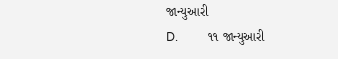જાન્યુઆરી
D.          ૧૧ જાન્યુઆરી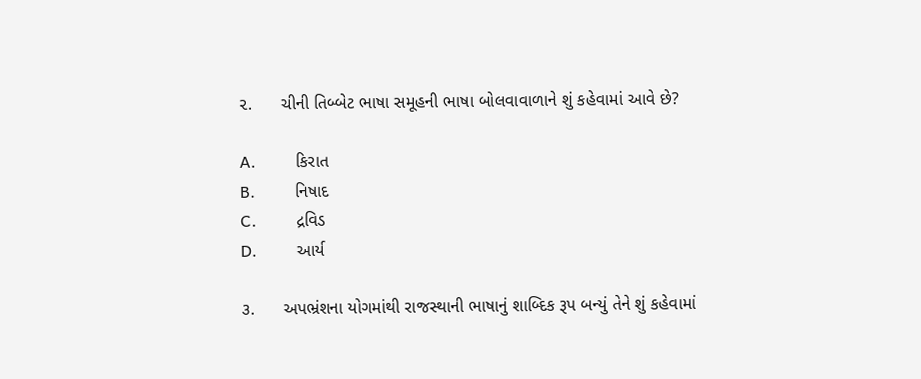૨.      ચીની તિબ્બેટ ભાષા સમૂહની ભાષા બોલવાવાળાને શું કહેવામાં આવે છે?

A.          કિરાત
B.          નિષાદ
C.          દ્રવિડ
D.          આર્ય

૩.      અપભ્રંશના યોગમાંથી રાજસ્થાની ભાષાનું શાબ્દિક રૂપ બન્યું તેને શું કહેવામાં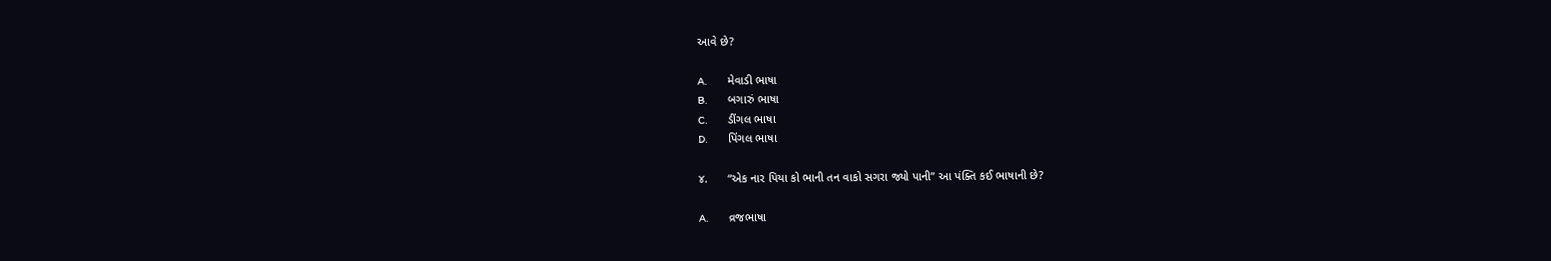આવે છે?

A.          મેવાડી ભાષા
B.          બગારું ભાષા
C.          ડીંગલ ભાષા
D.          પિંગલ ભાષા

૪.      “એક નાર પિયા કો ભાની તન વાકો સગરા જ્યો પાની” આ પંક્તિ કઈ ભાષાની છે?

A.          વ્રજભાષા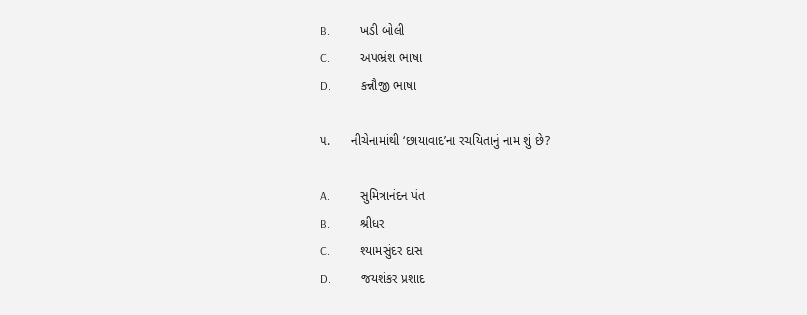B.          ખડી બોલી
C.          અપભ્રંશ ભાષા
D.          કન્નૌજી ભાષા

૫.      નીચેનામાંથી ‘છાયાવાદ’ના રચયિતાનું નામ શું છે?

A.          સુમિત્રાનંદન પંત
B.          શ્રીધર
C.          શ્યામસુંદર દાસ
D.          જયશંકર પ્રશાદ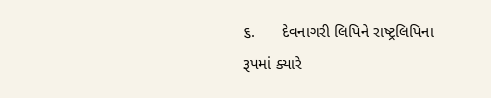૬.      દેવનાગરી લિપિને રાષ્ટ્રલિપિના રૂપમાં ક્યારે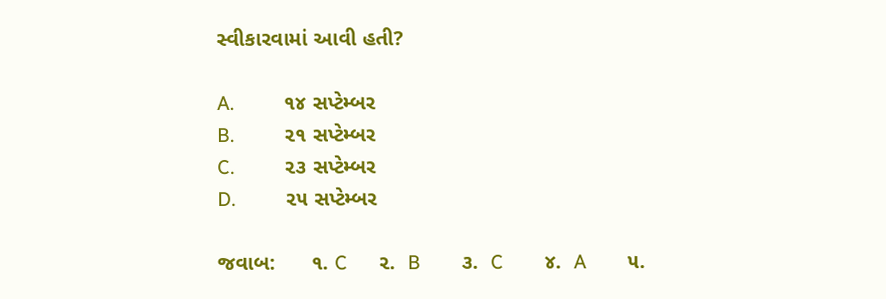સ્વીકારવામાં આવી હતી?

A.          ૧૪ સપ્ટેમ્બર
B.          ૨૧ સપ્ટેમ્બર
C.          ૨૩ સપ્ટેમ્બર
D.          ૨૫ સપ્ટેમ્બર

જવાબ:      ૧. C      ૨.  B        ૩.  C        ૪.  A        ૫.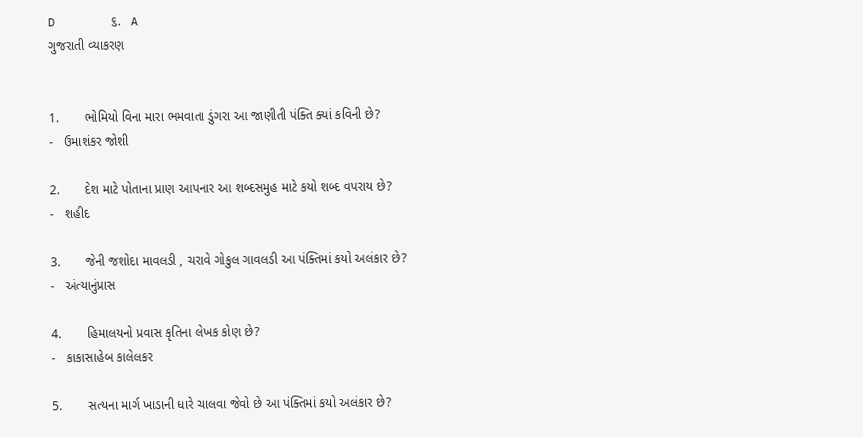D        ૬.   A
ગુજરાતી વ્યાકરણ


1.       ભોમિયો વિના મારા ભમવાતા ડુંગરા આ જાણીતી પંક્તિ ક્યાં કવિની છે?
-   ઉમાશંકર જોશી

2.       દેશ માટે પોતાના પ્રાણ આપનાર આ શબ્દસમુહ માટે કયો શબ્દ વપરાય છે?
-   શહીદ

3.       જેની જશોદા માવલડી , ચરાવે ગોકુલ ગાવલડી આ પંક્તિમાં કયો અલંકાર છે?
-   અંત્યાનુંપ્રાસ

4.       હિમાલયનો પ્રવાસ કૃતિના લેખક કોણ છે?
-   કાકાસાહેબ કાલેલકર

5.       સત્યના માર્ગ ખાડાની ધારે ચાલવા જેવો છે આ પંક્તિમાં કયો અલંકાર છે?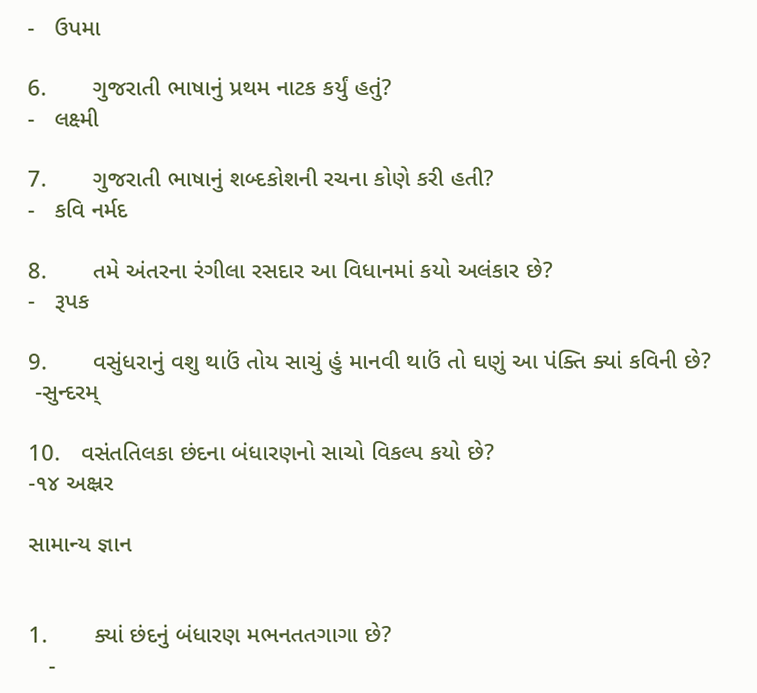-   ઉપમા

6.       ગુજરાતી ભાષાનું પ્રથમ નાટક કર્યું હતું?
-   લક્ષ્મી

7.       ગુજરાતી ભાષાનું શબ્દકોશની રચના કોણે કરી હતી?
-   કવિ નર્મદ

8.       તમે અંતરના રંગીલા રસદાર આ વિધાનમાં કયો અલંકાર છે?
-   રૂપક

9.       વસુંધરાનું વશુ થાઉં તોય સાચું હું માનવી થાઉં તો ઘણું આ પંક્તિ ક્યાં કવિની છે?
 -સુન્દરમ્

10.   વસંતતિલકા છંદના બંધારણનો સાચો વિકલ્પ કયો છે?
-૧૪ અક્ષ્રર

સામાન્ય જ્ઞાન


1.       ક્યાં છંદનું બંધારણ મભનતતગાગા છે?
   -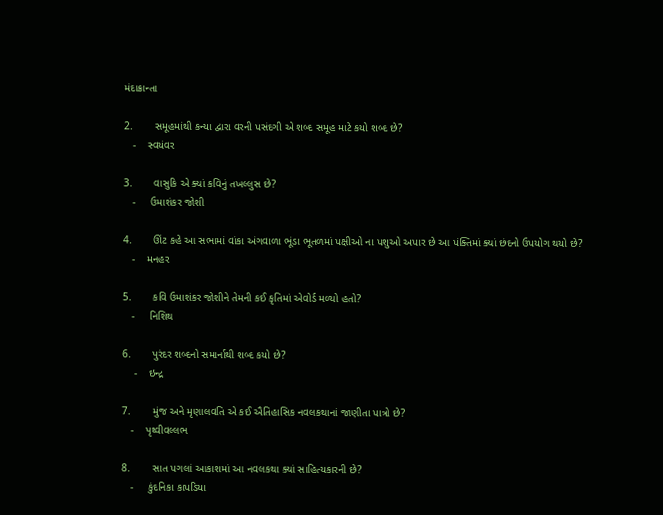મંદાક્રાન્તા

2.       સમૂહમાંથી કન્યા દ્વારા વરની પસંદગી એ શબ્દ સમૂહ માટે કયો શબ્દ છે?
   -    સ્વયંવર

3.       વાસુકિ એ ક્યાં કવિનું તખલ્લુસ છે?
   -     ઉમાશંકર જોશી

4.       ઊંટ કહે આ સભામાં વાંકા અંગવાળા ભૂંડા ભૂતળમાં પક્ષીઓ ના પશુઓ અપાર છે આ પંક્તિમાં ક્યાં છંદનો ઉપયોગ થયો છે?
   -    મનહર

5.       કવિ ઉમાશંકર જોશીને તેમની કઈ કૃતિમાં એવોર્ડ મળ્યો હતો?
   -     નિશિથ

6.       પુરંદર શબ્દનો સમાર્નાથી શબ્દ કયો છે?
    -    ઇન્દ્ર

7.       મુંજ અને મૃણાલવતિ એ કઈ ઐતિહાસિક નવલકથાનાં જાણીતા પાત્રો છે?
   -    પૃથ્વીવલ્લભ

8.       સાત પગલાં આકાશમાં આ નવલકથા ક્યાં સાહિત્યકારની છે?
   -     કુંદનિકા કાપડિયા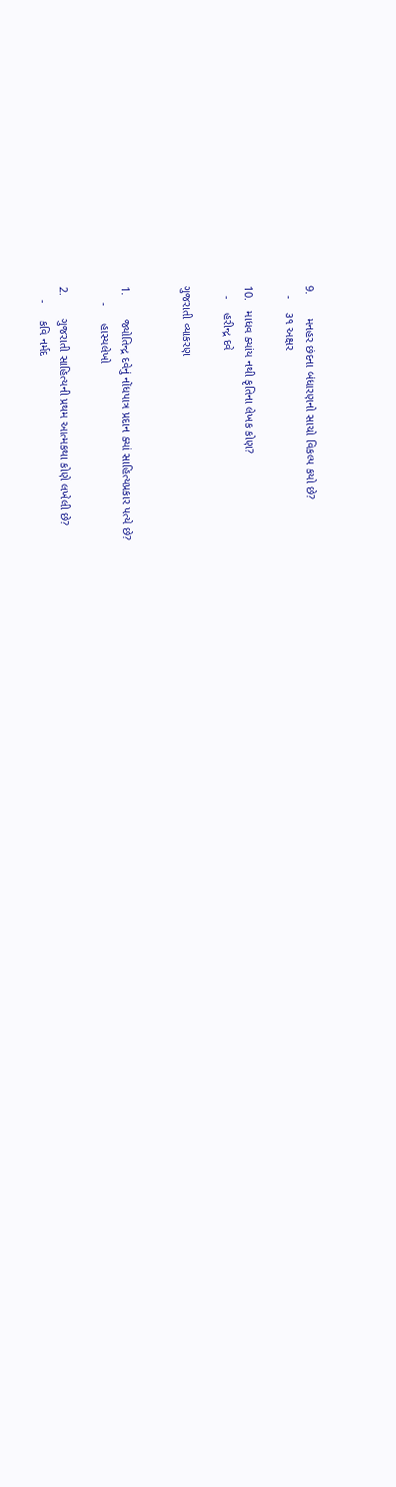9.       મનહર છંદના બંધારણનો સાચો વિકલ્પ કયો છે?
   -    ૩૧ અક્ષર

10.   માધવ ક્યાંય નથી કૃતિના લેખક કોણ?
   -    હરીન્દ્ર દવે

ગુજરાતી વ્યાકરણ


1.       જ્યોતિન્દ્ર દવેનું નોંધપાત્ર પ્રદાન ક્યાં સાહિત્યપ્રકાર પત્યે છે?
     -     હાસ્યલેખો

2.       ગુજરાતી સાહિત્યની પ્રથમ આત્મકથા કોણે લખેલી છે?
    -     કવિ નર્મદ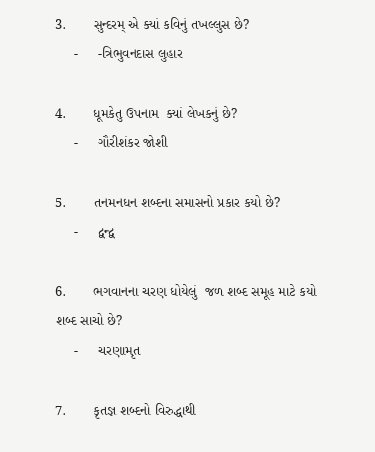3.       સુન્દરમ્ એ ક્યાં કવિનું તખલ્લુસ છે?
     -     -ત્રિભુવનદાસ લુહાર

4.       ધૂમકેતુ ઉપનામ  ક્યાં લેખકનું છે?
     -     ગૌરીશંકર જોશી

5.       તનમનધન શબ્દના સમાસનો પ્રકાર કયો છે?
     -     દ્વન્દ્વ

6.       ભગવાનના ચરણ ધોયેલું  જળ શબ્દ સમૂહ માટે કયો શબ્દ સાચો છે?
     -     ચરણામૃત

7.       કૃતજ્ઞ શબ્દનો વિરુદ્ધાથી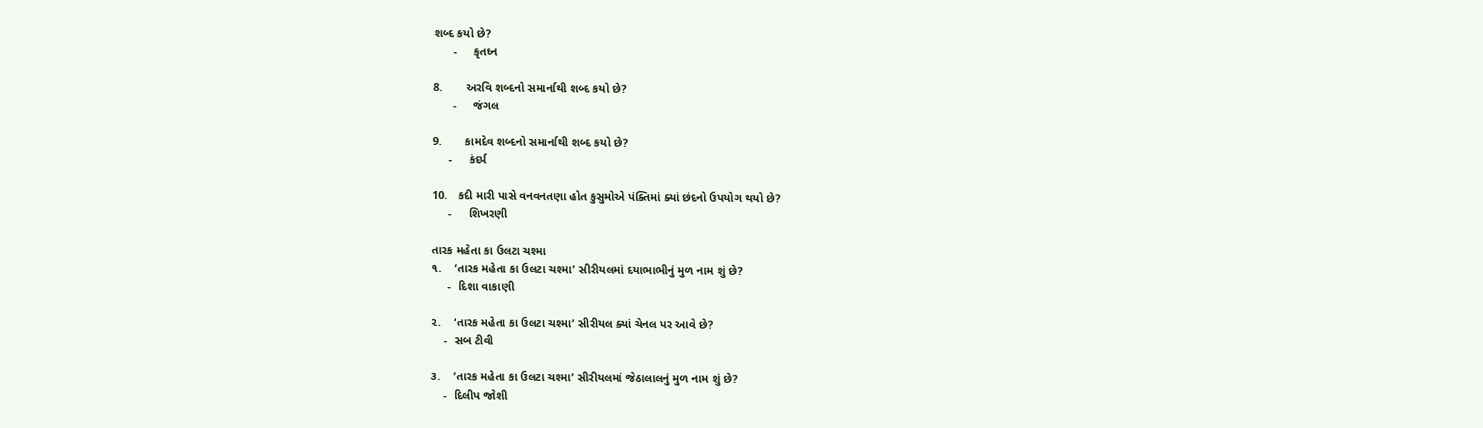શબ્દ કયો છે?
      -     કૃતઘ્ન

8.       અરવિ શબ્દનો સમાર્નાથી શબ્દ કયો છે?
      -     જંગલ

9.       કામદેવ શબ્દનો સમાર્નાથી શબ્દ કયો છે?
     -     કંદર્પ

10.   કદી મારી પાસે વનવનતણા હોત કુસુમોએ પંક્તિમાં ક્યાં છંદનો ઉપયોગ થયો છે?
     -     શિખરણી

તારક મહેતા કા ઉલટા ચશ્મા
૧.    ‘તારક મહેતા કા ઉલટા ચશ્મા’ સીરીયલમાં દયાભાભીનું મુળ નામ શું છે?
     -  દિશા વાકાણી

૨.    ‘તારક મહેતા કા ઉલટા ચશ્મા’ સીરીયલ ક્યાં ચેનલ પર આવે છે?
    -  સબ ટીવી

૩.    ‘તારક મહેતા કા ઉલટા ચશ્મા’ સીરીયલમાં જેઠાલાલનું મુળ નામ શું છે?
    -  દિલીપ જોશી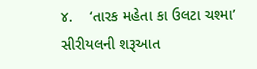૪.    ‘તારક મહેતા કા ઉલટા ચશ્મા’ સીરીયલની શરૂઆત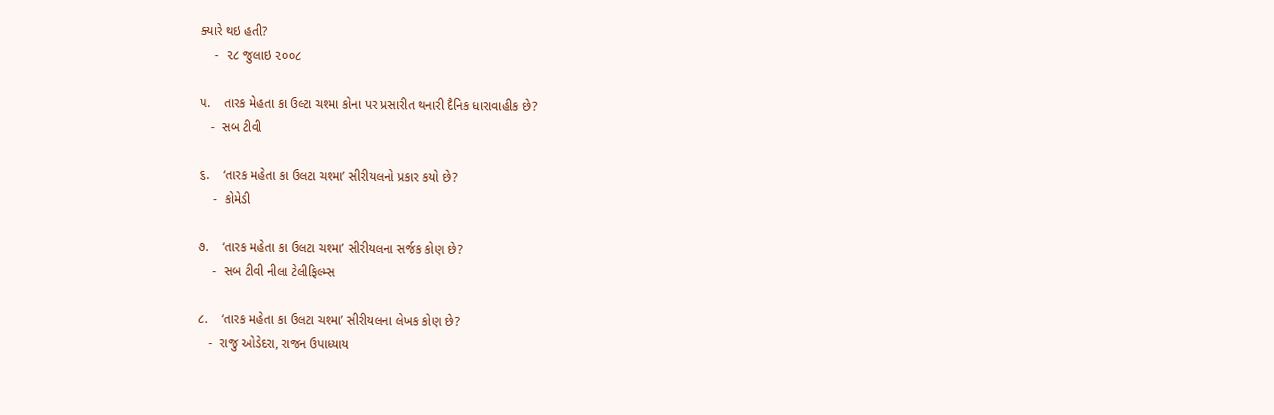ક્યારે થઇ હતી?
    -  ૨૮ જુલાઇ ૨૦૦૮

૫.    તારક મેહતા કા ઉલ્ટા ચશ્મા કોના પર પ્રસારીત થનારી દૈનિક ધારાવાહીક છે?
   -  સબ ટીવી

૬.    ‘તારક મહેતા કા ઉલટા ચશ્મા’ સીરીયલનો પ્રકાર કયો છે?
    -  કોમેડી

૭.    ‘તારક મહેતા કા ઉલટા ચશ્મા’ સીરીયલના સર્જક કોણ છે?
    -  સબ ટીવી નીલા ટેલીફિલ્મ્સ

૮.    ‘તારક મહેતા કા ઉલટા ચશ્મા’ સીરીયલના લેખક કોણ છે?
   -  રાજુ ઓડેદરા, રાજન ઉપાધ્યાય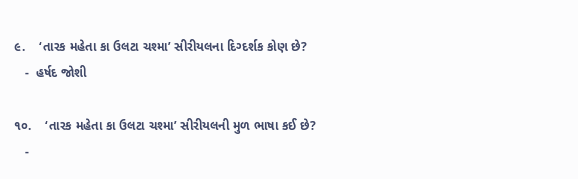૯.    ‘તારક મહેતા કા ઉલટા ચશ્મા’ સીરીયલના દિગ્દર્શક કોણ છે?
   -  હર્ષદ જોશી

૧૦.    ‘તારક મહેતા કા ઉલટા ચશ્મા’ સીરીયલની મુળ ભાષા કઈ છે?
   -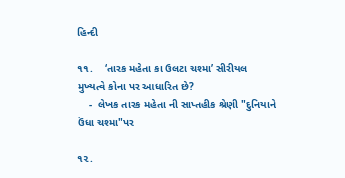હિન્દી

૧૧.    ‘તારક મહેતા કા ઉલટા ચશ્મા’ સીરીયલ મુખ્યત્વે કોના પર આધારિત છે?
    -  લેખક તારક મહેતા ની સાપ્તહીક શ્રેણી "દુનિયાને ઉંધા ચશ્મા"પર

૧૨.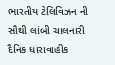ભારતીય ટેલિવિઝન ની સૌથી લાંબી ચાલનારી દૈનિક ધારાવાહીક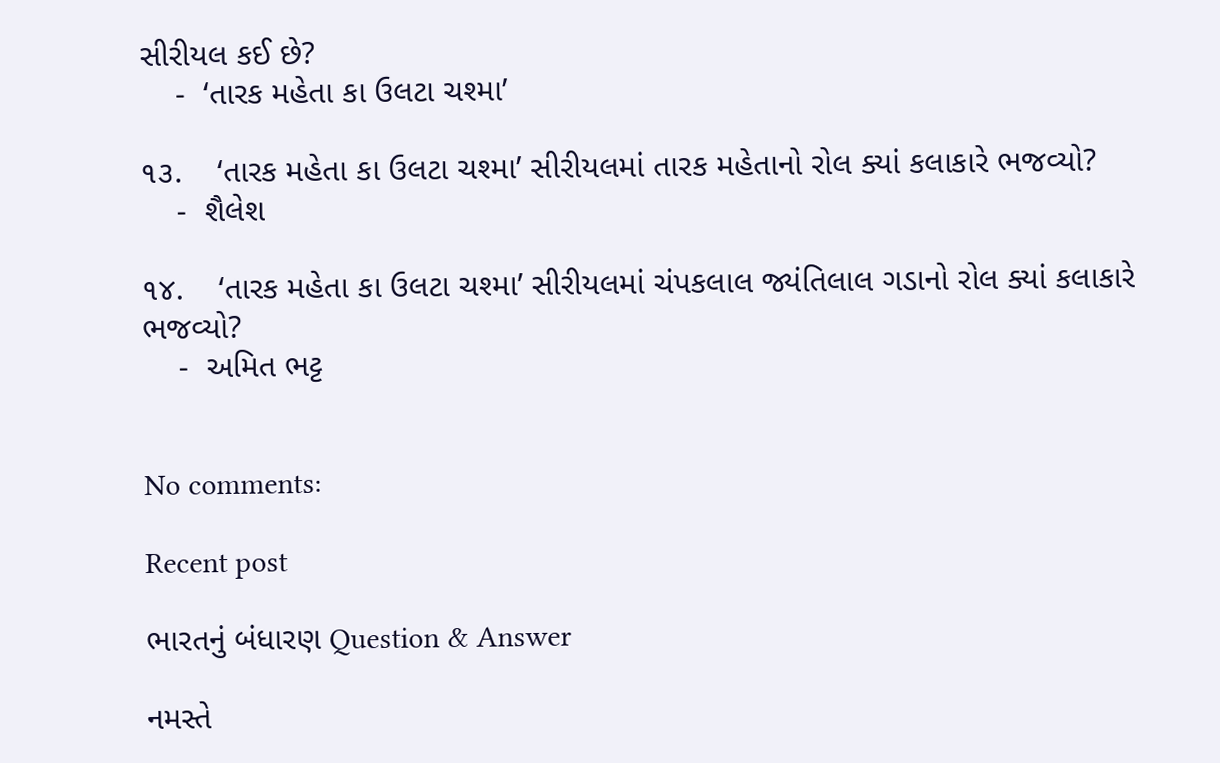સીરીયલ કઈ છે?
    -  ‘તારક મહેતા કા ઉલટા ચશ્મા’

૧૩.    ‘તારક મહેતા કા ઉલટા ચશ્મા’ સીરીયલમાં તારક મહેતાનો રોલ ક્યાં કલાકારે ભજવ્યો?
    -  શૈલેશ

૧૪.    ‘તારક મહેતા કા ઉલટા ચશ્મા’ સીરીયલમાં ચંપકલાલ જ્યંતિલાલ ગડાનો રોલ ક્યાં કલાકારે ભજવ્યો?
    -  અમિત ભટ્ટ


No comments:

Recent post

ભારતનું બંધારણ Question & Answer

નમસ્તે